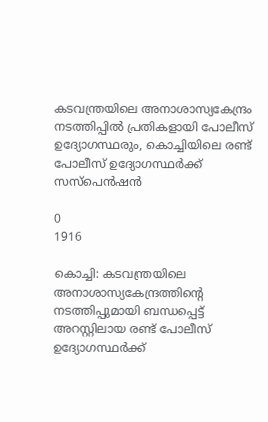കടവന്ത്രയിലെ അനാശാസ്യകേന്ദ്രം നടത്തിപ്പിൽ പ്രതികളായി പോലീസ് ഉദ്യോഗസ്ഥരും, കൊച്ചിയിലെ രണ്ട് പോലീസ് ഉദ്യോഗസ്ഥർക്ക് സസ്പെൻഷൻ

0
1916

കൊച്ചി: കടവന്ത്രയിലെ അനാശാസ്യകേന്ദ്രത്തിന്റെ നടത്തിപ്പുമായി ബന്ധപ്പെട്ട് അറസ്റ്റിലായ രണ്ട് പോലീസ് ഉദ്യോഗസ്ഥർക്ക്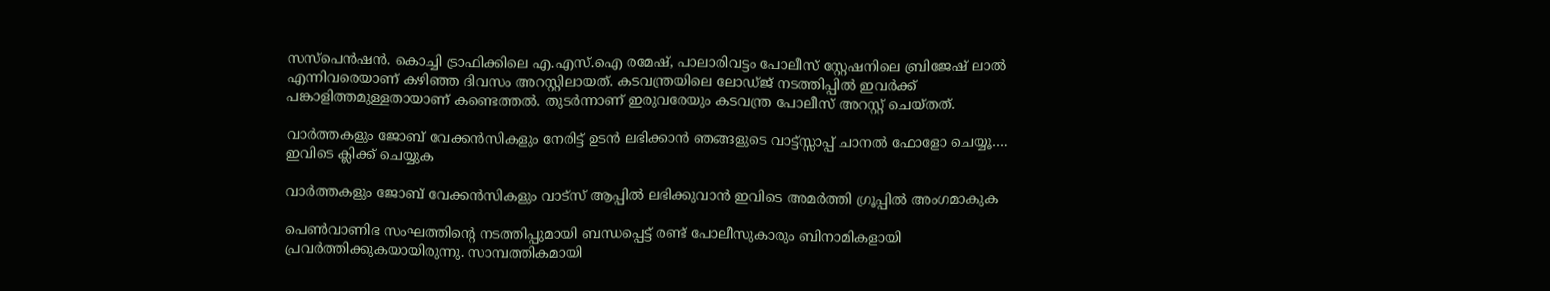സസ്പെൻഷൻ. കൊച്ചി ട്രാഫിക്കിലെ എ.എസ്.ഐ രമേഷ്, പാലാരിവട്ടം പോലീസ് സ്റ്റേഷനിലെ ബ്രിജേഷ് ലാൽ എന്നിവരെയാണ് കഴിഞ്ഞ ദിവസം അറസ്റ്റിലായത്. കടവന്ത്രയിലെ ലോഡ്ജ് നടത്തിപ്പിൽ ഇവർക്ക് പങ്കാളിത്തമുള്ളതായാണ് കണ്ടെത്തൽ. തുടർന്നാണ് ഇരുവരേയും കടവന്ത്ര പോലീസ് അറസ്റ്റ് ചെയ്തത്.

വാർത്തകളും ജോബ് വേക്കൻസികളും നേരിട്ട് ഉടൻ ലഭിക്കാൻ ഞങ്ങളുടെ വാട്ട്സ്സാപ്പ് ചാനൽ ഫോളോ ചെയ്യൂ…. ഇവിടെ ക്ലിക്ക് ചെയ്യുക

വാർത്തകളും ജോബ് വേക്കൻസികളും വാട്സ് ആപ്പിൽ ലഭിക്കുവാൻ ഇവിടെ അമർത്തി ഗ്രൂപ്പിൽ അംഗമാകുക

പെൺവാണിഭ സംഘത്തിന്റെ നടത്തിപ്പുമായി ബന്ധപ്പെട്ട് രണ്ട് പോലീസുകാരും ബിനാമികളായി പ്രവർത്തിക്കുകയായിരുന്നു. സാമ്പത്തികമായി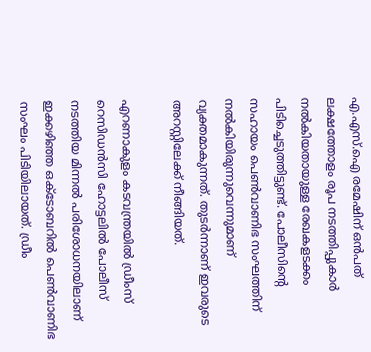എ.എസ്.ഐ രമേഷിന് ഒൻപത് ലക്ഷത്തോളം രൂപ നടത്തിപ്പുകാർ നൽകിയതായുള്ള രേഖകളടക്കം പിടിച്ചെടുത്തിട്ടുണ്ട്. പോലീസിന്റെ സഹായം പെൺവാണിഭ സംഘത്തിന് നൽകിയിരുന്നുവെന്നുമാണ് വ്യക്തമാകുന്നത്. തുടർന്നാണ് ഇവരുടെ അറസ്റ്റിലേക്ക് നീങ്ങിയത്.

എറണാകുളം കടവന്ത്രയില്‍ ഡ്രീംസ് റെസിഡന്‍സി ഹോട്ടലില്‍ പോലീസ് നടത്തിയ മിന്നല്‍ പരിശോധനയിലാണ് ഇക്കഴിഞ്ഞ ഒക്ടോബറിൽ പെൺവാണിഭ സംഘം പിടിയിലായത്. ഡ്രീം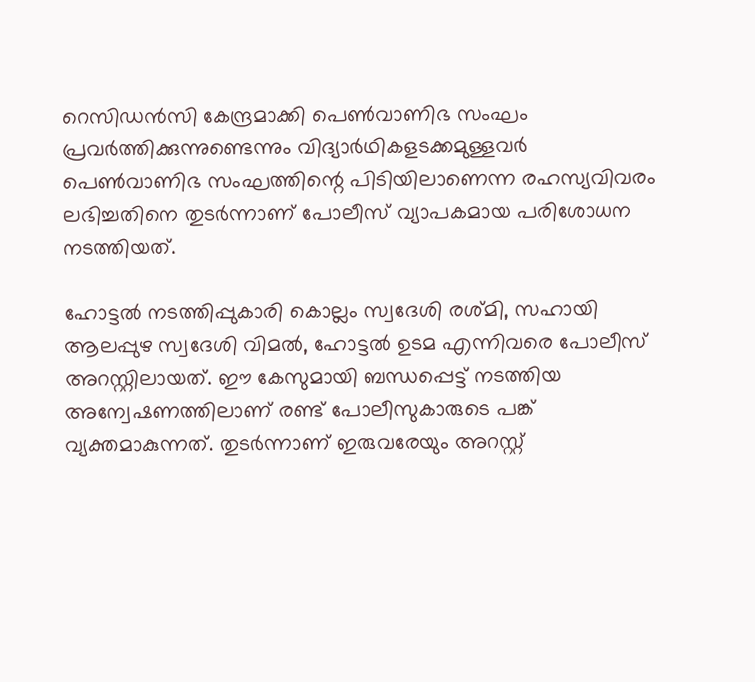റെസിഡന്‍സി കേന്ദ്രമാക്കി പെണ്‍വാണിഭ സംഘം പ്രവര്‍ത്തിക്കുന്നുണ്ടെന്നും വിദ്യാര്‍ഥികളടക്കമുള്ളവര്‍ പെണ്‍വാണിഭ സംഘത്തിന്റെ പിടിയിലാണെന്ന രഹസ്യവിവരം ലഭിച്ചതിനെ തുടര്‍ന്നാണ് പോലീസ് വ്യാപകമായ പരിശോധന നടത്തിയത്.

ഹോട്ടല്‍ നടത്തിപ്പുകാരി കൊല്ലം സ്വദേശി രശ്മി, സഹായി ആലപ്പുഴ സ്വദേശി വിമല്‍, ഹോട്ടല്‍ ഉടമ എന്നിവരെ പോലീസ് അറസ്റ്റിലായത്. ഈ കേസുമായി ബന്ധപ്പെട്ട് നടത്തിയ അന്വേഷണത്തിലാണ് രണ്ട് പോലീസുകാരുടെ പങ്ക് വ്യക്തമാകുന്നത്. തുടർന്നാണ് ഇരുവരേയും അറസ്റ്റ്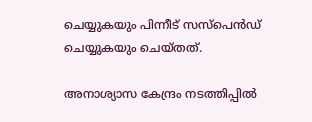ചെയ്യുകയും പിന്നീട് സസ്പെൻഡ് ചെയ്യുകയും ചെയ്തത്.

അനാശ്യാസ കേന്ദ്രം നടത്തിപ്പിൽ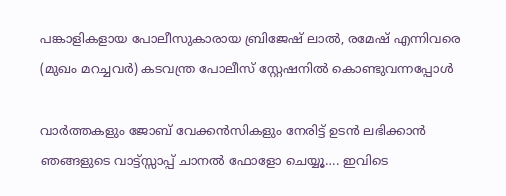പങ്കാളികളായ പോലീസുകാരായ ബ്രിജേഷ് ലാൽ, രമേഷ് എന്നിവരെ (മുഖം മറച്ചവർ) കടവന്ത്ര പോലീസ് സ്റ്റേഷനിൽ കൊണ്ടുവന്നപ്പോൾ

വാർത്തകളും ജോബ് വേക്കൻസികളും നേരിട്ട് ഉടൻ ലഭിക്കാൻ ഞങ്ങളുടെ വാട്ട്സ്സാപ്പ് ചാനൽ ഫോളോ ചെയ്യൂ…. ഇവിടെ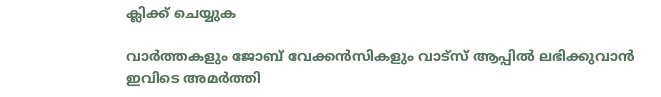ക്ലിക്ക് ചെയ്യുക

വാർത്തകളും ജോബ് വേക്കൻസികളും വാട്സ് ആപ്പിൽ ലഭിക്കുവാൻ ഇവിടെ അമർത്തി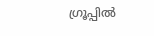ഗ്രൂപ്പിൽ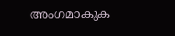അംഗമാകുക